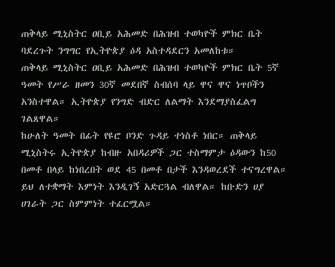ጠቅላይ ሚኒስትር ዐቢይ አሕመድ በሕዝብ ተወካዮች ምክር ቤት ባደረጉት ንግግር የኢትዮጵያ ዕዳ አስተዳደርን አመለከቱ።
ጠቅላይ ሚኒስትር ዐቢይ አሕመድ በሕዝብ ተወካዮች ምክር ቤት 5ኛ ዓመት የሥራ ዘመን 30ኛ መደበኛ ስብሰባ ላይ ዋና ዋና ነጥቦችን አንስተዋል። ኢትዮጵያ የንግድ ብድር ለልማት እንደማያስፈልግ ገልጸዋል።
ከሁለት ዓመት በፊት የዩሮ ቦንድ ጉዳይ ተነስቶ ነበር። ጠቅላይ ሚኒስትሩ ኢትዮጵያ ከብዙ አበዳሪዎች ጋር ተስማምታ ዕዳውን ከ50 በመቶ በላይ ከነበረበት ወደ 45 በመቶ በታች እንዳወረደች ተናግረዋል።
ይህ ለተቋማት እምነት እንዲገኝ አድርጓል ብለዋል። ከቡድን ሀያ ሀገራት ጋር ስምምነት ተፈርሟል።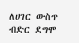ለሀገር ውስጥ ብድር ደግሞ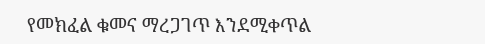የመክፈል ቁመና ማረጋገጥ እንደሚቀጥል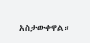አስታውቀዋል።